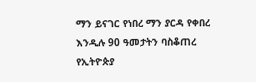ማን ይናገር የነበረ ማን ያርዳ የቀበረ እንዲሉ 90 ዓመታትን ባስቆጠረ የኢትዮጵያ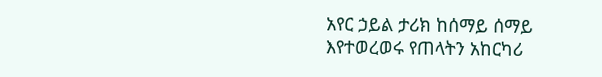አየር ኃይል ታሪክ ከሰማይ ሰማይ እየተወረወሩ የጠላትን አከርካሪ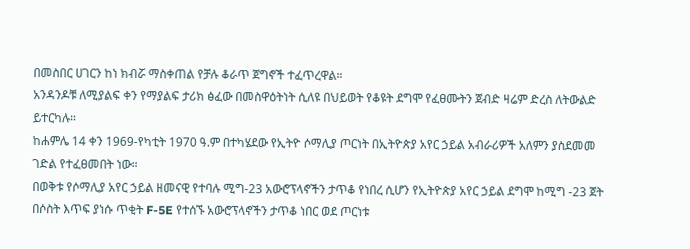በመስበር ሀገርን ከነ ክብሯ ማስቀጠል የቻሉ ቆራጥ ጀግኖች ተፈጥረዋል።
አንዳንዶቹ ለሚያልፍ ቀን የማያልፍ ታሪክ ፅፈው በመስዋዕትነት ሲለዩ በህይወት የቆዩት ደግሞ የፈፀሙትን ጀብድ ዛሬም ድረስ ለትውልድ ይተርካሉ።
ከሐምሌ 14 ቀን 1969-የካቲት 1970 ዓ.ም በተካሄደው የኢትዮ ሶማሊያ ጦርነት በኢትዮጵያ አየር ኃይል አብራሪዎች አለምን ያስደመመ ገድል የተፈፀመበት ነው።
በወቅቱ የሶማሊያ አየር ኃይል ዘመናዊ የተባሉ ሚግ-23 አውሮፕላኖችን ታጥቆ የነበረ ሲሆን የኢትዮጵያ አየር ኃይል ደግሞ ከሚግ -23 ጀት በሶስት እጥፍ ያነሱ ጥቂት F-5E የተሰኙ አውሮፕላኖችን ታጥቆ ነበር ወደ ጦርነቱ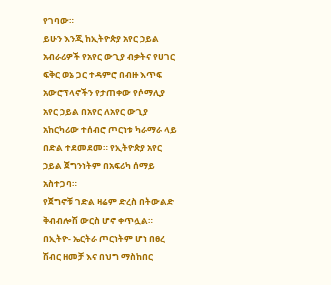የገባው።
ይሁን እንጂ ከኢትዮጵያ አየር ኃይል አብራሪዎች የአየር ውጊያ ብቃትና የሀገር ፍቅር ወኔ ጋር ተዳምሮ በብዙ እጥፍ አውሮፕላኖችን የታጠቀው የሶማሊያ አየር ኃይል በአየር ለአየር ውጊያ አከርካሪው ተሰብሮ ጦርነቱ ካራማራ ላይ በድል ተደመደመ። የኢትዮጵያ አየር ኃይል ጀግንነትም በአፍሪካ ሰማይ አስተጋባ።
የጀግኖቹ ገድል ዛሬም ድረስ በትውልድ ቅብብሎሽ ውርስ ሆኖ ቀጥሏል። በኢትዮ- ኤርትራ ጦርነትም ሆነ በፀረ ሽብር ዘመቻ እና በህግ ማስከበር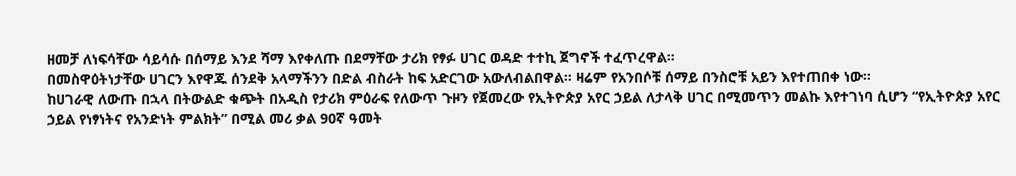ዘመቻ ለነፍሳቸው ሳይሳሱ በሰማይ እንደ ሻማ እየቀለጡ በደማቸው ታሪክ የፃፉ ሀገር ወዳድ ተተኪ ጀግኖች ተፈጥረዋል።
በመስዋዕትነታቸው ሀገርን እየዋጁ ሰንደቅ አላማችንን በድል ብስራት ከፍ አድርገው አውለብልበዋል። ዛሬም የአንበሶቹ ሰማይ በንስሮቹ አይን እየተጠበቀ ነው።
ከሀገራዊ ለውጡ በኋላ በትውልድ ቁጭት በአዲስ የታሪክ ምዕራፍ የለውጥ ጉዞን የጀመረው የኢትዮጵያ አየር ኃይል ለታላቅ ሀገር በሚመጥን መልኩ እየተገነባ ሲሆን “የኢትዮጵያ አየር ኃይል የነፃነትና የአንድነት ምልክት” በሚል መሪ ቃል 90ኛ ዓመት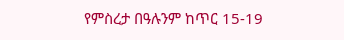የምስረታ በዓሉንም ከጥር 15-19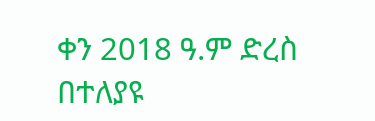ቀን 2018 ዓ.ም ድረስ በተለያዩ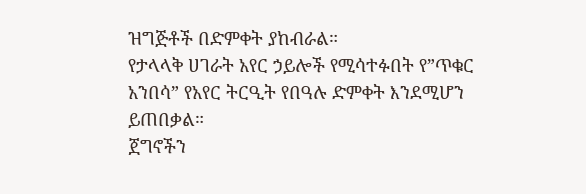ዝግጅቶች በድምቀት ያከብራል።
የታላላቅ ሀገራት አየር ኃይሎች የሚሳተፉበት የ”ጥቁር አንበሳ” የአየር ትርዒት የበዓሉ ድምቀት እንደሚሆን ይጠበቃል።
ጀግኖችን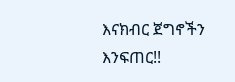እናክብር ጀግኖችን እንፍጠር!!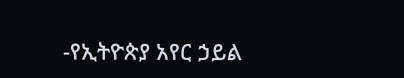-የኢትዮጵያ አየር ኃይል